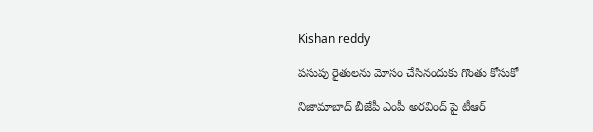Kishan reddy

పసుపు రైతులను మోసం చేసినందుకు గొంతు కోసుకో

నిజామాబాద్ బీజేపీ ఎంపీ అరవింద్ పై టీఆర్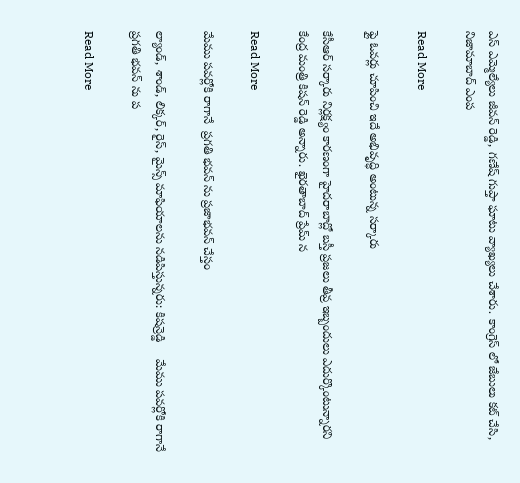ఎస్ ఎమ్మెల్యేలు జీవన్ రెడ్డి, గణేష్ గుప్తా ఘాటు వ్యాఖ్యలు చేశారు. కాంగ్రెస్ లో జేబులు కట్ చేసి, నిజామాబాద్ ఎంప

Read More

ఫ్లై ఓవర్లు చూపించి ఇదే అభివృద్ధి అంటున్న సర్కారు

కేసీఆర్ సర్కారు నిర్లక్ష్యం కారణంగా హైదరాబాద్లో బస్తీ ప్రజలు తీవ్ర ఇబ్బందులు ఎదుర్కొంటున్నారని కేంద్ర మంత్రి కిషన్ రెడ్డి అన్నారు. ఖైరతాబాద్ ప్రేమ్ న

Read More

మేము పవర్లోకి రాగానే  ప్రగతి భవన్ ను ప్రజాభవన్ చేస్తం

ల్యాండ్, శాండ్, లిక్కర్, రైస్, మైన్స్ మాఫియాలను నడిపిస్తున్నరు: కిషన్రెడ్డి     మేము పవర్లోకి రాగానే  ప్రగతి భవన్ ను ప

Read More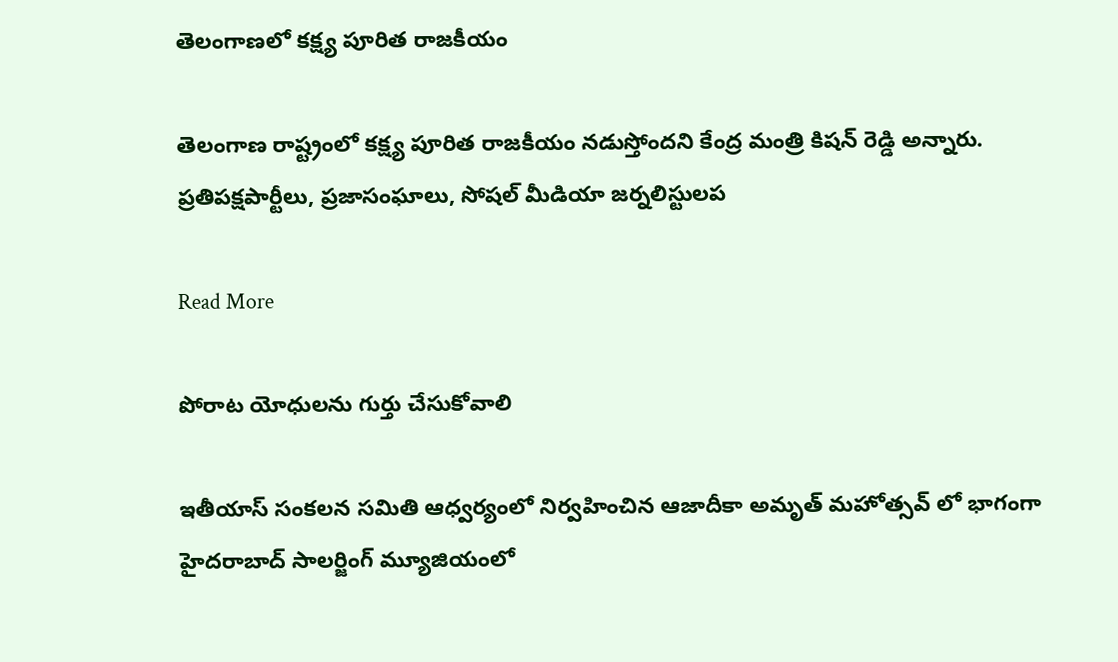తెలంగాణలో కక్ష్య పూరిత రాజకీయం

తెలంగాణ రాష్ట్రంలో కక్ష్య పూరిత రాజకీయం నడుస్తోందని కేంద్ర మంత్రి కిషన్ రెడ్డి అన్నారు. ప్రతిపక్షపార్టీలు, ప్రజాసంఘాలు, సోషల్ మీడియా జర్నలిస్టులప

Read More

పోరాట యోధులను గుర్తు చేసుకోవాలి

ఇతీయాస్ సంకలన సమితి ఆధ్వర్యంలో నిర్వహించిన ఆజాదీకా అమృత్ మహోత్సవ్ లో భాగంగా హైదరాబాద్ సాలర్జింగ్ మ్యూజియంలో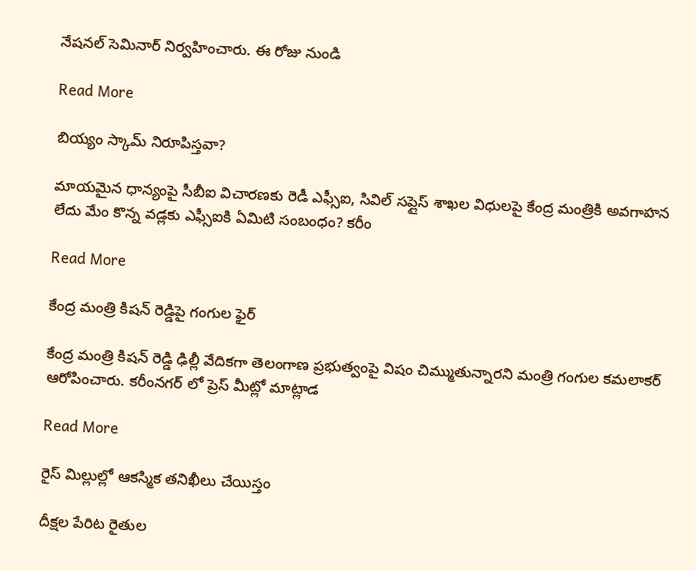నేషనల్ సెమినార్ నిర్వహించారు. ఈ రోజు నుండి

Read More

బియ్యం స్కామ్ నిరూపిస్తవా?

మాయమైన ధాన్యంపై సీబీఐ విచారణకు రెడీ ఎఫ్సీఐ, సివిల్ సప్లైస్ శాఖల విధులపై కేంద్ర మంత్రికి అవగాహన లేదు మేం కొన్న వడ్లకు ఎఫ్సీఐకి ఏమిటి సంబంధం? కరీం

Read More

కేంద్ర మంత్రి కిషన్ రెడ్డిపై గంగుల ఫైర్

కేంద్ర మంత్రి కిషన్ రెడ్డి ఢిల్లీ వేదికగా తెలంగాణ ప్రభుత్వంపై విషం చిమ్ముతున్నారని మంత్రి గంగుల కమలాకర్ ఆరోపించారు. కరీంనగర్ లో ప్రెస్ మీట్లో మాట్లాడ

Read More

రైస్ మిల్లుల్లో ఆకస్మిక తనిఖీలు చేయిస్తం

దీక్షల పేరిట రైతుల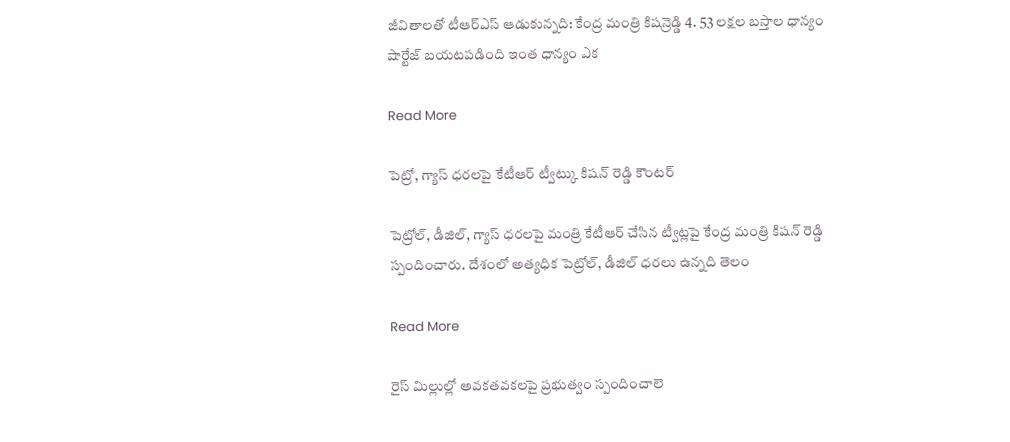జీవితాలతో టీఆర్ఎస్ ఆడుకున్నది: కేంద్ర మంత్రి కిషన్రెడ్డి 4. 53 లక్షల బస్తాల ధాన్యం  షార్టేజ్ బయటపడింది ఇంత ధాన్యం ఎక

Read More

పెట్రో, గ్యాస్ ధరలపై కేటీఆర్ ట్వీట్కు కిషన్ రెడ్డి కౌంటర్

పెట్రోల్, డీజిల్, గ్యాస్ ధరలపై మంత్రి కేటీఆర్ చేసిన ట్వీట్లపై కేంద్ర మంత్రి కిషన్ రెడ్డి స్పందించారు. దేశంలో అత్యధిక పెట్రోల్, డీజిల్ ధరలు ఉన్నది తెలం

Read More

రైస్ మిల్లుల్లో అవకతవకలపై ప్రభుత్వం స్పందించాలె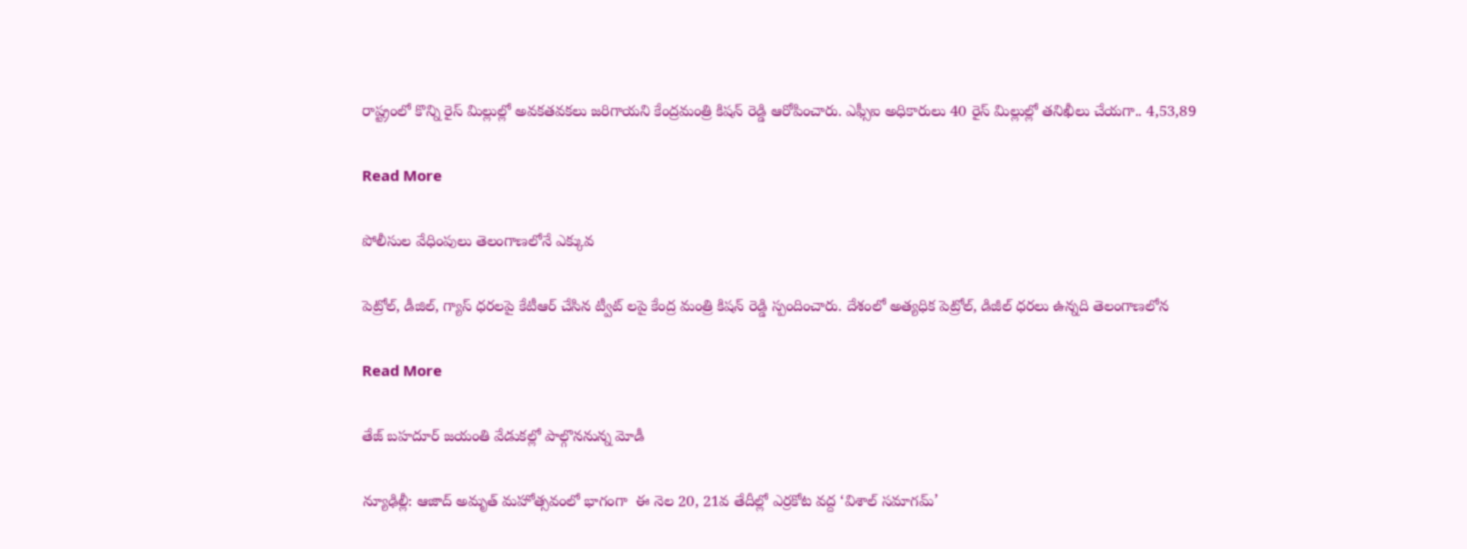రాష్ట్రంలో కొన్ని రైస్ మిల్లుల్లో అవకతవకలు జరిగాయని కేంద్రమంత్రి కిషన్ రెడ్డి ఆరోపించారు. ఎఫ్సీఐ అధికారులు 40 రైస్ మిల్లుల్లో తనిఖీలు చేయగా.. 4,53,89

Read More

పోలీసుల వేధింపులు తెలంగాణలోనే ఎక్కువ

పెట్రోల్, డీజిల్, గ్యాస్ ధరలపై కేటీఆర్ చేసిన ట్వీట్ లపై కేంద్ర మంత్రి కిషన్ రెడ్డి స్పందించారు. దేశంలో అత్యధిక పెట్రోల్, డిజీల్ ధరలు ఉన్నది తెలంగాణలోన

Read More

తేజ్ బహదూర్ జయంతి వేడుకల్లో పాల్గొననున్న మోడీ

న్యూఢిల్లీ: ఆజాద్ అమృత్ మహోత్సవంలో భాగంగా  ఈ నెల 20, 21వ తేదీల్లో ఎర్రకోట వద్ద ‘విశాల్ సమాగమ్’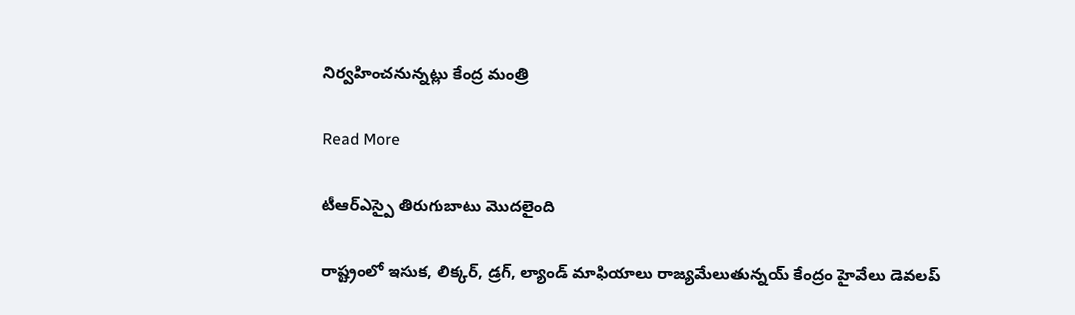నిర్వహించనున్నట్లు కేంద్ర మంత్రి

Read More

టీఆర్ఎస్పై తిరుగుబాటు మొదలైంది

రాష్ట్రంలో ఇసుక, లిక్కర్, డ్రగ్, ల్యాండ్ మాఫియాలు రాజ్యమేలుతున్నయ్ కేంద్రం హైవేలు డెవలప్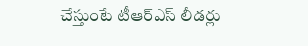చేస్తుంటే టీఆర్ఎస్ లీడర్లు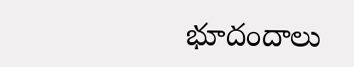భూదందాలు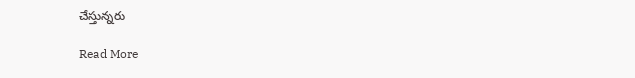చేస్తున్నరు

Read More